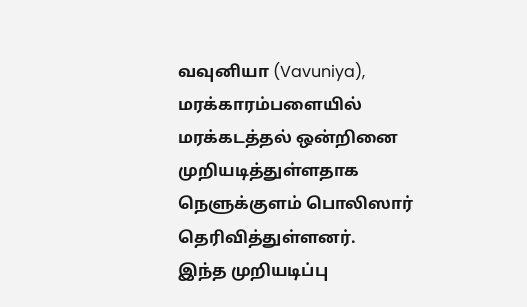வவுனியா (Vavuniya), மரக்காரம்பளையில் மரக்கடத்தல் ஒன்றினை முறியடித்துள்ளதாக
நெளுக்குளம் பொலிஸார் தெரிவித்துள்ளனர்.
இந்த முறியடிப்பு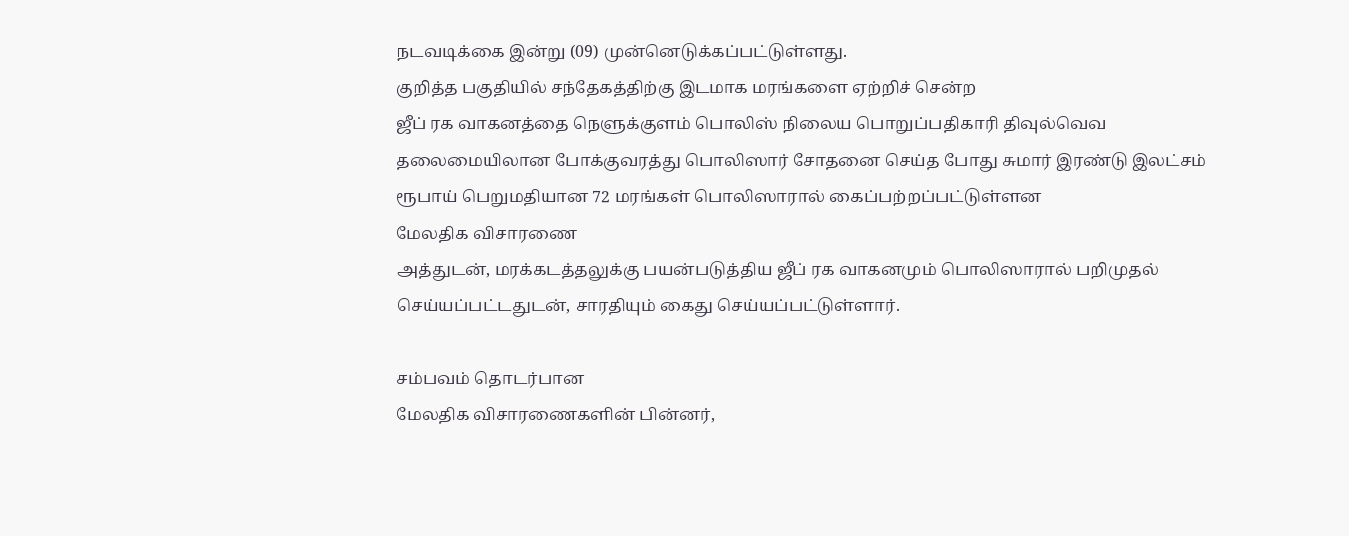நடவடிக்கை இன்று (09) முன்னெடுக்கப்பட்டுள்ளது.
குறித்த பகுதியில் சந்தேகத்திற்கு இடமாக மரங்களை ஏற்றிச் சென்ற
ஜீப் ரக வாகனத்தை நெளுக்குளம் பொலிஸ் நிலைய பொறுப்பதிகாரி திவுல்வெவ
தலைமையிலான போக்குவரத்து பொலிஸார் சோதனை செய்த போது சுமார் இரண்டு இலட்சம்
ரூபாய் பெறுமதியான 72 மரங்கள் பொலிஸாரால் கைப்பற்றப்பட்டுள்ளன
மேலதிக விசாரணை
அத்துடன், மரக்கடத்தலுக்கு பயன்படுத்திய ஜீப் ரக வாகனமும் பொலிஸாரால் பறிமுதல்
செய்யப்பட்டதுடன், சாரதியும் கைது செய்யப்பட்டுள்ளார்.

சம்பவம் தொடர்பான
மேலதிக விசாரணைகளின் பின்னர்,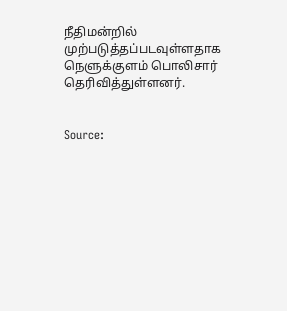நீதிமன்றில் முற்படுத்தப்படவுள்ளதாக நெளுக்குளம் பொலிசார் தெரிவித்துள்ளனர்.


Source: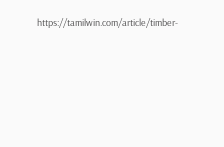https://tamilwin.com/article/timber-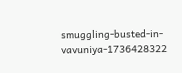smuggling-busted-in-vavuniya-1736428322